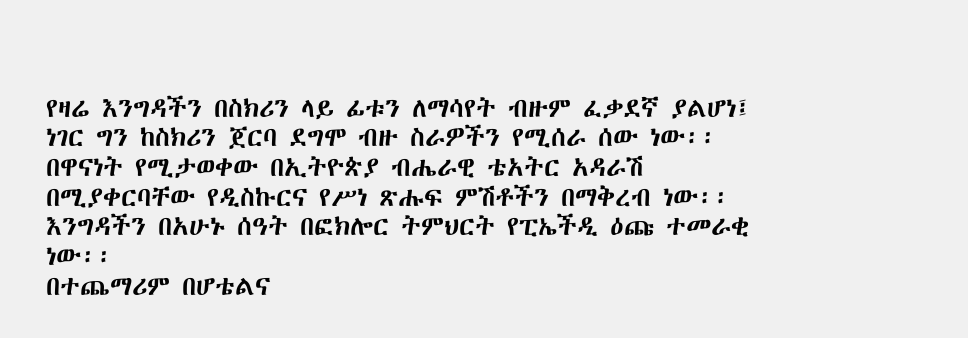የዛሬ እንግዳችን በስክሪን ላይ ፊቱን ለማሳየት ብዙም ፈቃደኛ ያልሆነ፤ ነገር ግን ከስክሪን ጀርባ ደግሞ ብዙ ስራዎችን የሚሰራ ሰው ነው፡፡ በዋናነት የሚታወቀው በኢትዮጵያ ብሔራዊ ቴአትር አዳራሽ በሚያቀርባቸው የዲስኩርና የሥነ ጽሑፍ ምሽቶችን በማቅረብ ነው፡፡ እንግዳችን በአሁኑ ሰዓት በፎክሎር ትምህርት የፒኤችዲ ዕጩ ተመራቂ ነው፡፡
በተጨማሪም በሆቴልና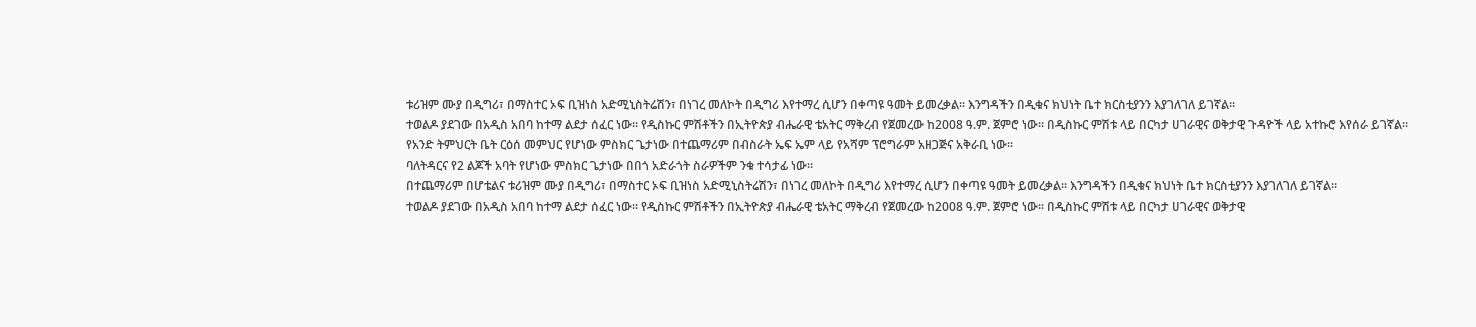ቱሪዝም ሙያ በዲግሪ፣ በማስተር ኦፍ ቢዝነስ አድሚኒስትሬሽን፣ በነገረ መለኮት በዲግሪ እየተማረ ሲሆን በቀጣዩ ዓመት ይመረቃል፡፡ እንግዳችን በዲቁና ክህነት ቤተ ክርስቲያንን እያገለገለ ይገኛል፡፡
ተወልዶ ያደገው በአዲስ አበባ ከተማ ልደታ ሰፈር ነው፡፡ የዲስኩር ምሽቶችን በኢትዮጵያ ብሔራዊ ቴአትር ማቅረብ የጀመረው ከ2008 ዓ.ም. ጀምሮ ነው፡፡ በዲስኩር ምሽቱ ላይ በርካታ ሀገራዊና ወቅታዊ ጉዳዮች ላይ አተኩሮ እየሰራ ይገኛል፡፡
የአንድ ትምህርት ቤት ርዕሰ መምህር የሆነው ምስክር ጌታነው በተጨማሪም በብስራት ኤፍ ኤም ላይ የአሻም ፕሮግራም አዘጋጅና አቅራቢ ነው፡፡
ባለትዳርና የ2 ልጆች አባት የሆነው ምስክር ጌታነው በበጎ አድራጎት ስራዎችም ንቁ ተሳታፊ ነው፡፡
በተጨማሪም በሆቴልና ቱሪዝም ሙያ በዲግሪ፣ በማስተር ኦፍ ቢዝነስ አድሚኒስትሬሽን፣ በነገረ መለኮት በዲግሪ እየተማረ ሲሆን በቀጣዩ ዓመት ይመረቃል፡፡ እንግዳችን በዲቁና ክህነት ቤተ ክርስቲያንን እያገለገለ ይገኛል፡፡
ተወልዶ ያደገው በአዲስ አበባ ከተማ ልደታ ሰፈር ነው፡፡ የዲስኩር ምሽቶችን በኢትዮጵያ ብሔራዊ ቴአትር ማቅረብ የጀመረው ከ2008 ዓ.ም. ጀምሮ ነው፡፡ በዲስኩር ምሽቱ ላይ በርካታ ሀገራዊና ወቅታዊ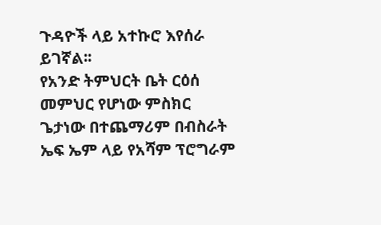ጉዳዮች ላይ አተኩሮ እየሰራ ይገኛል፡፡
የአንድ ትምህርት ቤት ርዕሰ መምህር የሆነው ምስክር ጌታነው በተጨማሪም በብስራት ኤፍ ኤም ላይ የአሻም ፕሮግራም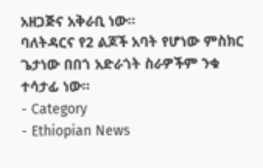አዘጋጅና አቅራቢ ነው፡፡
ባለትዳርና የ2 ልጆች አባት የሆነው ምስክር ጌታነው በበጎ አድራጎት ስራዎችም ንቁ ተሳታፊ ነው፡፡
- Category
- Ethiopian News